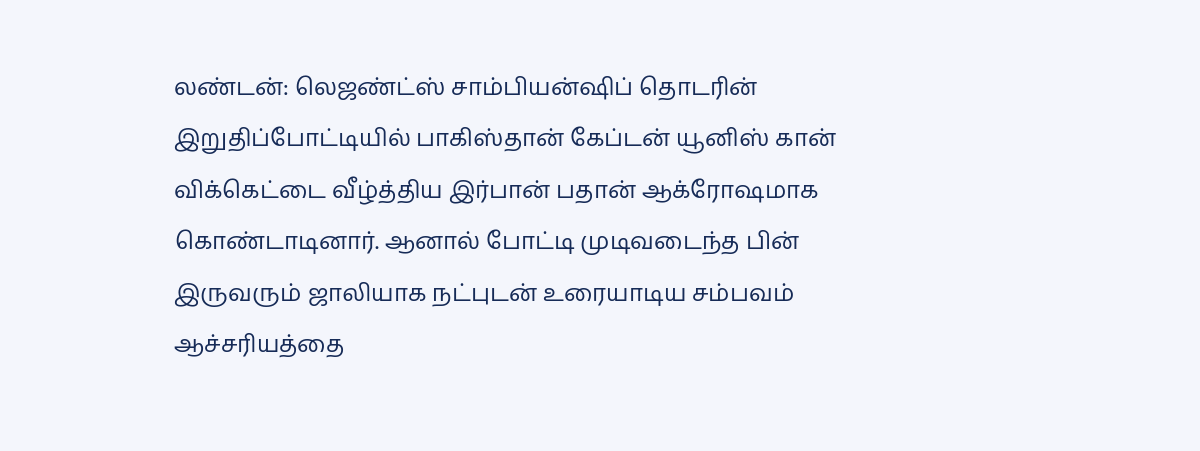லண்டன்: லெஜண்ட்ஸ் சாம்பியன்ஷிப் தொடரின் இறுதிப்போட்டியில் பாகிஸ்தான் கேப்டன் யூனிஸ் கான் விக்கெட்டை வீழ்த்திய இர்பான் பதான் ஆக்ரோஷமாக கொண்டாடினார். ஆனால் போட்டி முடிவடைந்த பின் இருவரும் ஜாலியாக நட்புடன் உரையாடிய சம்பவம் ஆச்சரியத்தை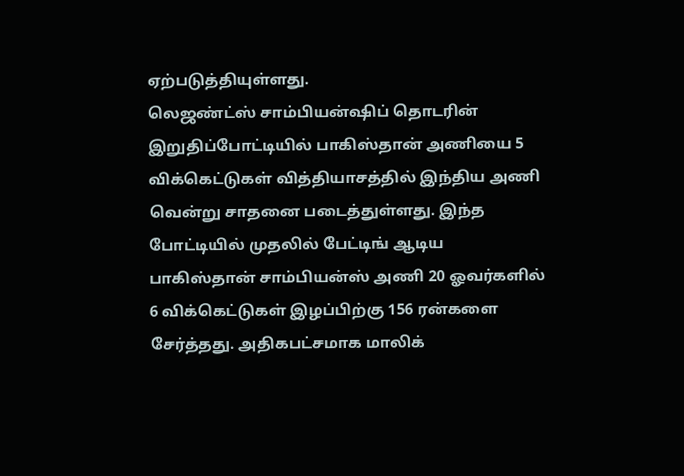ஏற்படுத்தியுள்ளது.
லெஜண்ட்ஸ் சாம்பியன்ஷிப் தொடரின் இறுதிப்போட்டியில் பாகிஸ்தான் அணியை 5 விக்கெட்டுகள் வித்தியாசத்தில் இந்திய அணி வென்று சாதனை படைத்துள்ளது. இந்த போட்டியில் முதலில் பேட்டிங் ஆடிய பாகிஸ்தான் சாம்பியன்ஸ் அணி 20 ஓவர்களில் 6 விக்கெட்டுகள் இழப்பிற்கு 156 ரன்களை சேர்த்தது. அதிகபட்சமாக மாலிக்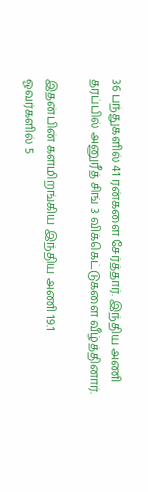36 பந்துகளில் 41 ரன்களை சேர்த்தார். இந்திய அணி தரப்பில் அனுரீத் சிங் 3 விக்கெட்டுகளை வீழ்த்தினார்.

இதன்பின் களமிறங்கிய இந்திய அணி 19.1 ஓவர்களில் 5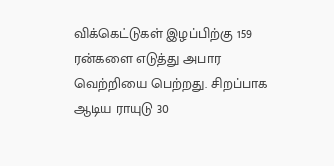விக்கெட்டுகள் இழப்பிற்கு 159 ரன்களை எடுத்து அபார வெற்றியை பெற்றது. சிறப்பாக ஆடிய ராயுடு 30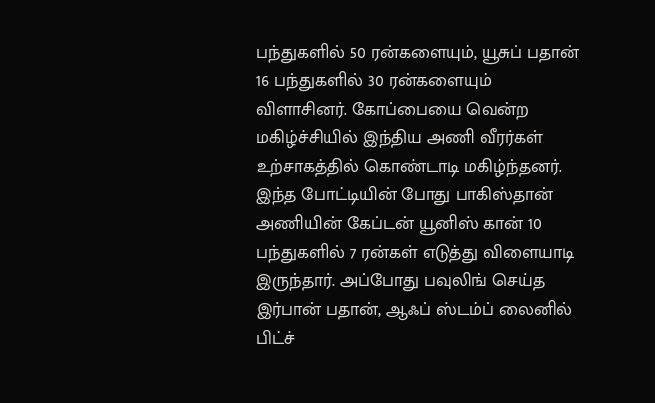பந்துகளில் 50 ரன்களையும், யூசுப் பதான் 16 பந்துகளில் 30 ரன்களையும் விளாசினர். கோப்பையை வென்ற மகிழ்ச்சியில் இந்திய அணி வீரர்கள் உற்சாகத்தில் கொண்டாடி மகிழ்ந்தனர்.
இந்த போட்டியின் போது பாகிஸ்தான் அணியின் கேப்டன் யூனிஸ் கான் 10 பந்துகளில் 7 ரன்கள் எடுத்து விளையாடி இருந்தார். அப்போது பவுலிங் செய்த இர்பான் பதான், ஆஃப் ஸ்டம்ப் லைனில் பிட்ச்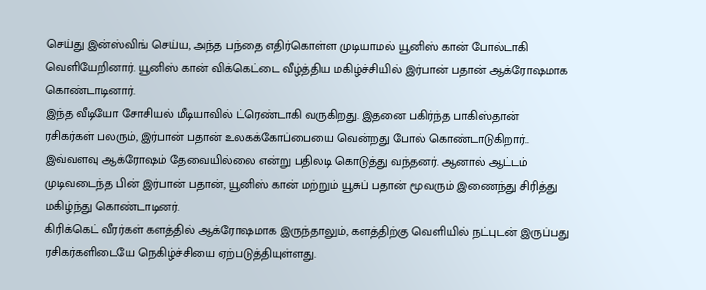செய்து இன்ஸ்விங் செய்ய, அந்த பந்தை எதிர்கொள்ள முடியாமல் யூனிஸ் கான் போல்டாகி வெளியேறினார். யூனிஸ் கான் விக்கெட்டை வீழ்த்திய மகிழ்ச்சியில் இர்பான் பதான் ஆக்ரோஷமாக கொண்டாடினார்.
இந்த வீடியோ சோசியல் மீடியாவில் ட்ரெண்டாகி வருகிறது. இதனை பகிர்ந்த பாகிஸ்தான் ரசிகர்கள் பலரும், இர்பான் பதான் உலகக்கோப்பையை வென்றது போல் கொண்டாடுகிறார்.. இவ்வளவு ஆக்ரோஷம் தேவையில்லை என்று பதிலடி கொடுத்து வந்தனர். ஆனால் ஆட்டம் முடிவடைந்த பின் இர்பான் பதான், யூனிஸ் கான் மற்றும் யூசுப் பதான் மூவரும் இணைந்து சிரித்து மகிழ்ந்து கொண்டாடினர்.
கிரிக்கெட் வீரர்கள் களத்தில் ஆக்ரோஷமாக இருந்தாலும், களத்திற்கு வெளியில் நட்புடன் இருப்பது ரசிகர்களிடையே நெகிழ்ச்சியை ஏற்படுத்தியுள்ளது.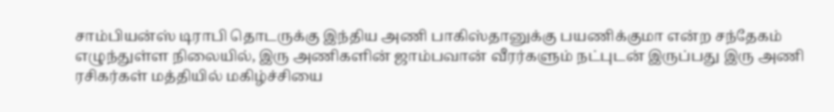சாம்பியன்ஸ் டிராபி தொடருக்கு இந்திய அணி பாகிஸ்தானுக்கு பயணிக்குமா என்ற சந்தேகம் எழுந்துள்ள நிலையில், இரு அணிகளின் ஜாம்பவான் வீரர்களும் நட்புடன் இருப்பது இரு அணி ரசிகர்கள் மத்தியில் மகிழ்ச்சியை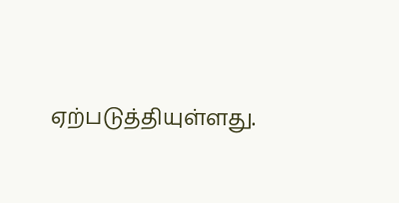ஏற்படுத்தியுள்ளது.